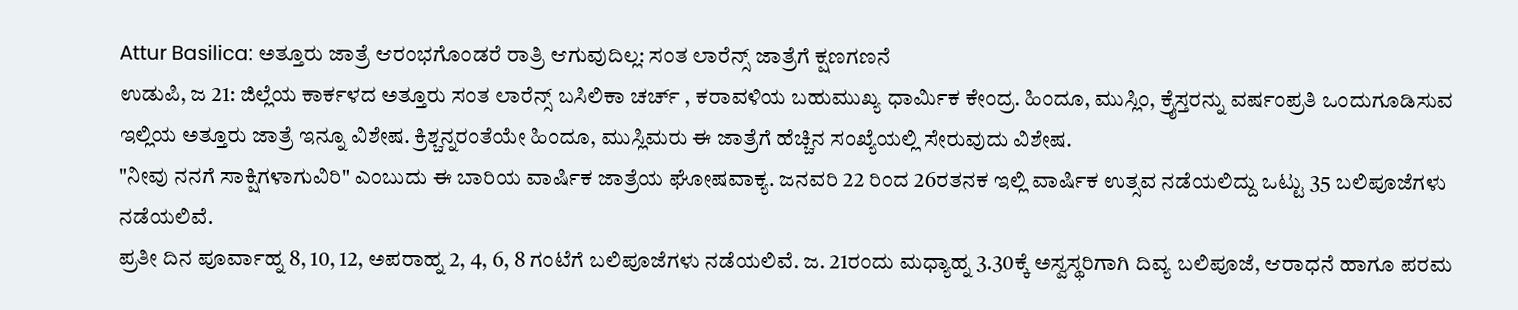Attur Basilica: ಅತ್ತೂರು ಜಾತ್ರೆ ಆರಂಭಗೊಂಡರೆ ರಾತ್ರಿ ಆಗುವುದಿಲ್ಲ: ಸಂತ ಲಾರೆನ್ಸ್ ಜಾತ್ರೆಗೆ ಕ್ಷಣಗಣನೆ
ಉಡುಪಿ, ಜ 21: ಜಿಲ್ಲೆಯ ಕಾರ್ಕಳದ ಅತ್ತೂರು ಸಂತ ಲಾರೆನ್ಸ್ ಬಸಿಲಿಕಾ ಚರ್ಚ್ , ಕರಾವಳಿಯ ಬಹುಮುಖ್ಯ ಧಾರ್ಮಿಕ ಕೇಂದ್ರ. ಹಿಂದೂ, ಮುಸ್ಲಿಂ, ಕ್ರೈಸ್ತರನ್ನು ವರ್ಷಂಪ್ರತಿ ಒಂದುಗೂಡಿಸುವ ಇಲ್ಲಿಯ ಅತ್ತೂರು ಜಾತ್ರೆ ಇನ್ನೂ ವಿಶೇಷ. ಕ್ರಿಶ್ಚನ್ನರಂತೆಯೇ ಹಿಂದೂ, ಮುಸ್ಲಿಮರು ಈ ಜಾತ್ರೆಗೆ ಹೆಚ್ಚಿನ ಸಂಖ್ಯೆಯಲ್ಲಿ ಸೇರುವುದು ವಿಶೇಷ.
"ನೀವು ನನಗೆ ಸಾಕ್ಷಿಗಳಾಗುವಿರಿ" ಎಂಬುದು ಈ ಬಾರಿಯ ವಾರ್ಷಿಕ ಜಾತ್ರೆಯ ಘೋಷವಾಕ್ಯ. ಜನವರಿ 22 ರಿಂದ 26ರತನಕ ಇಲ್ಲಿ ವಾರ್ಷಿಕ ಉತ್ಸವ ನಡೆಯಲಿದ್ದು ಒಟ್ಟು 35 ಬಲಿಪೂಜೆಗಳು ನಡೆಯಲಿವೆ.
ಪ್ರತೀ ದಿನ ಪೂರ್ವಾಹ್ನ 8, 10, 12, ಅಪರಾಹ್ನ 2, 4, 6, 8 ಗಂಟೆಗೆ ಬಲಿಪೂಜೆಗಳು ನಡೆಯಲಿವೆ. ಜ. 21ರಂದು ಮಧ್ಯಾಹ್ನ 3.30ಕ್ಕೆ ಅಸ್ವಸ್ಥರಿಗಾಗಿ ದಿವ್ಯ ಬಲಿಪೂಜೆ, ಆರಾಧನೆ ಹಾಗೂ ಪರಮ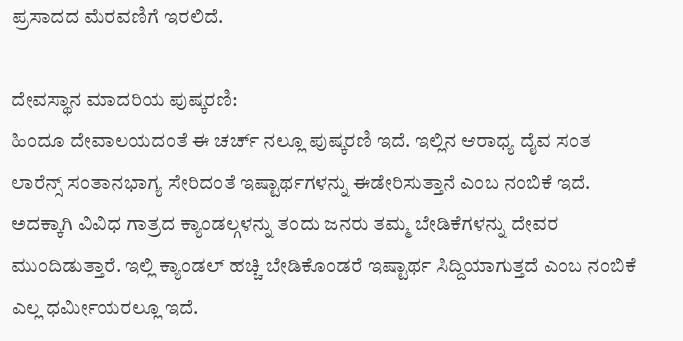ಪ್ರಸಾದದ ಮೆರವಣಿಗೆ ಇರಲಿದೆ.

ದೇವಸ್ಥಾನ ಮಾದರಿಯ ಪುಷ್ಕರಣಿ:
ಹಿಂದೂ ದೇವಾಲಯದಂತೆ ಈ ಚರ್ಚ್ ನಲ್ಲೂ ಪುಷ್ಕರಣಿ ಇದೆ. ಇಲ್ಲಿನ ಆರಾಧ್ಯ ದೈವ ಸಂತ ಲಾರೆನ್ಸ್ ಸಂತಾನಭಾಗ್ಯ ಸೇರಿದಂತೆ ಇಷ್ಟಾರ್ಥಗಳನ್ನು ಈಡೇರಿಸುತ್ತಾನೆ ಎಂಬ ನಂಬಿಕೆ ಇದೆ. ಅದಕ್ಕಾಗಿ ವಿವಿಧ ಗಾತ್ರದ ಕ್ಯಾಂಡಲ್ಗಳನ್ನು ತಂದು ಜನರು ತಮ್ಮ ಬೇಡಿಕೆಗಳನ್ನು ದೇವರ ಮುಂದಿಡುತ್ತಾರೆ. ಇಲ್ಲಿ ಕ್ಯಾಂಡಲ್ ಹಚ್ಚಿ ಬೇಡಿಕೊಂಡರೆ ಇಷ್ಟಾರ್ಥ ಸಿದ್ದಿಯಾಗುತ್ತದೆ ಎಂಬ ನಂಬಿಕೆ ಎಲ್ಲ ಧರ್ಮೀಯರಲ್ಲೂ ಇದೆ.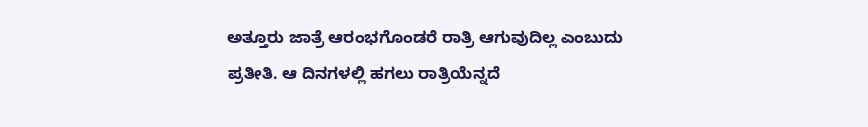ಅತ್ತೂರು ಜಾತ್ರೆ ಆರಂಭಗೊಂಡರೆ ರಾತ್ರಿ ಆಗುವುದಿಲ್ಲ ಎಂಬುದು ಪ್ರತೀತಿ. ಆ ದಿನಗಳಲ್ಲಿ ಹಗಲು ರಾತ್ರಿಯೆನ್ನದೆ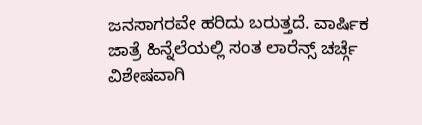ಜನಸಾಗರವೇ ಹರಿದು ಬರುತ್ತದೆ. ವಾರ್ಷಿಕ ಜಾತ್ರೆ ಹಿನ್ನೆಲೆಯಲ್ಲಿ ಸಂತ ಲಾರೆನ್ಸ್ ಚರ್ಚ್ಗೆ ವಿಶೇಷವಾಗಿ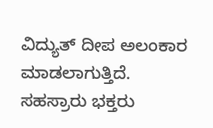ವಿದ್ಯುತ್ ದೀಪ ಅಲಂಕಾರ ಮಾಡಲಾಗುತ್ತಿದೆ.
ಸಹಸ್ರಾರು ಭಕ್ತರು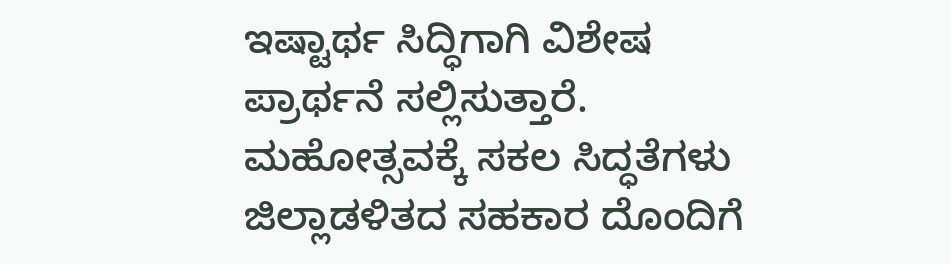ಇಷ್ಟಾರ್ಥ ಸಿದ್ಧಿಗಾಗಿ ವಿಶೇಷ ಪ್ರಾರ್ಥನೆ ಸಲ್ಲಿಸುತ್ತಾರೆ. ಮಹೋತ್ಸವಕ್ಕೆ ಸಕಲ ಸಿದ್ಧತೆಗಳು ಜಿಲ್ಲಾಡಳಿತದ ಸಹಕಾರ ದೊಂದಿಗೆ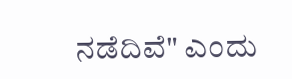ನಡೆದಿವೆ" ಎಂದು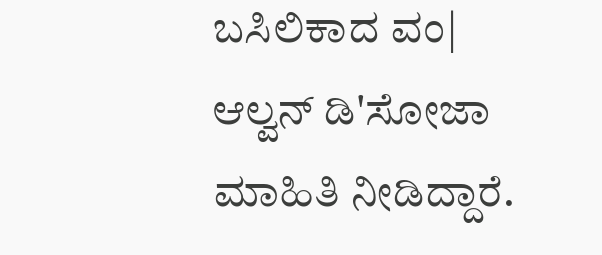ಬಸಿಲಿಕಾದ ವಂ| ಆಲ್ವನ್ ಡಿ'ಸೋಜಾ ಮಾಹಿತಿ ನೀಡಿದ್ದಾರೆ.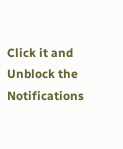Click it and Unblock the Notifications